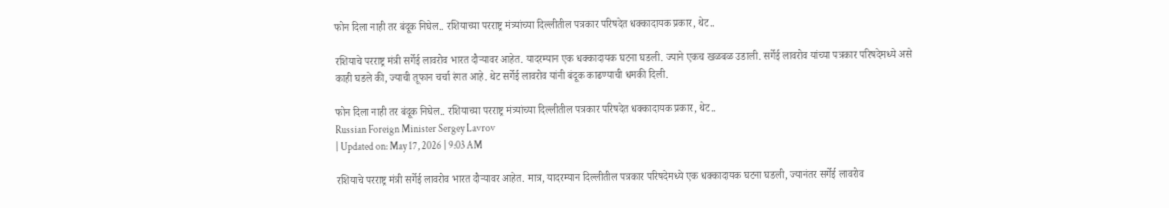फोन दिला नाही तर बंदूक निघेल.. रशियाच्या परराष्ट्र मंत्र्यांच्या दिल्लीतील पत्रकार परिषदेत धक्कादायक प्रकार, थेट..

रशियाचे परराष्ट्र मंत्री सर्गेई लावरोव भारत दौऱ्यावर आहेत. यादरम्यान एक धक्कादायक घटना घडली. ज्याने एकच खळबळ उडाली. सर्गेई लावरोव यांच्या पत्रकार परिषदेमध्ये असे काही घडले की, ज्याची तूफान चर्चा रंगत आहे. थेट सर्गेई लावरोव यांनी बंदूक काढण्याची धमकी दिली.

फोन दिला नाही तर बंदूक निघेल.. रशियाच्या परराष्ट्र मंत्र्यांच्या दिल्लीतील पत्रकार परिषदेत धक्कादायक प्रकार, थेट..
Russian Foreign Minister Sergey Lavrov
| Updated on: May 17, 2026 | 9:03 AM

रशियाचे परराष्ट्र मंत्री सर्गेई लावरोव भारत दौऱ्यावर आहेत. मात्र, यादरम्यान दिल्लीतील पत्रकार परिषदेमध्ये एक धक्कादायक घटना घडली, ज्यानंतर सर्गेई लावरोव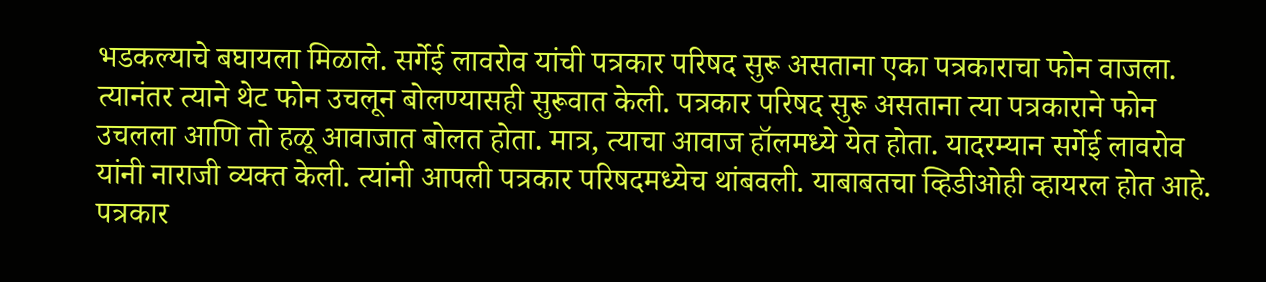भडकल्याचे बघायला मिळाले. सर्गेई लावरोव यांची पत्रकार परिषद सुरू असताना एका पत्रकाराचा फोन वाजला. त्यानंतर त्याने थेट फोन उचलून बोलण्यासही सुरूवात केली. पत्रकार परिषद सुरू असताना त्या पत्रकाराने फोन उचलला आणि तो हळू आवाजात बोलत होता. मात्र, त्याचा आवाज हॉलमध्ये येत होता. यादरम्यान सर्गेई लावरोव यांनी नाराजी व्यक्त केली. त्यांनी आपली पत्रकार परिषदमध्येच थांबवली. याबाबतचा व्हिडीओही व्हायरल होत आहे. पत्रकार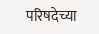परिषदेच्या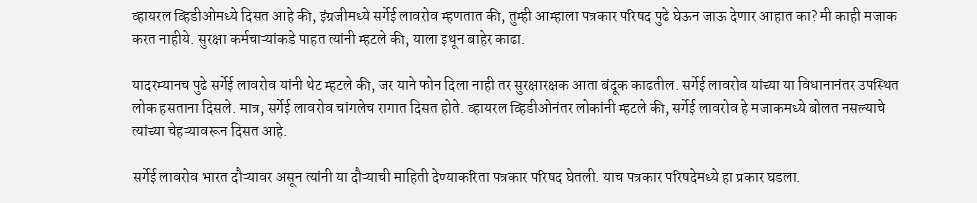व्हायरल व्हिडीओमध्ये दिसत आहे की, इंग्रजीमध्ये सर्गेई लावरोव म्हणतात की, तुम्ही आम्हाला पत्रकार परिषद पुढे घेऊन जाऊ देणार आहात का? मी काही मजाक करत नाहीये. सुरक्षा कर्मचाऱ्यांकडे पाहत त्यांनी म्हटले की, याला इथून बाहेर काढा.

यादरम्यानच पुढे सर्गेई लावरोव यांनी थेट म्हटले की, जर याने फोन दिला नाही तर सुरक्षारक्षक आता बंदूक काढतील. सर्गेई लावरोव यांच्या या विधानानंतर उपस्थित लोक हसताना दिसले. मात्र, सर्गेई लावरोव चांगलेच रागात दिसत होते. व्हायरल व्हिडीओनंतर लोकांनी म्हटले की, सर्गेई लावरोव हे मजाकमध्ये बोलत नसल्याचे त्यांच्या चेहऱ्यावरून दिसत आहे.

सर्गेई लावरोव भारत दौऱ्यावर असून त्यांनी या दौऱ्याची माहिती देण्याकरिता पत्रकार परिषद घेतली. याच पत्रकार परिषदेमध्ये हा प्रकार घडला.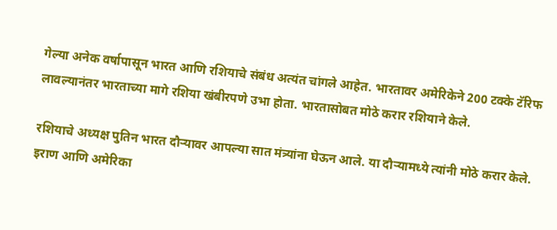गेल्या अनेक वर्षापासून भारत आणि रशियाचे संबंध अत्यंत चांगले आहेत. भारतावर अमेरिकेने 200 टक्के टॅरिफ लावल्यानंतर भारताच्या मागे रशिया खंबीरपणे उभा होता. भारतासोबत मोठे करार रशियाने केले.

रशियाचे अध्यक्ष पुतिन भारत दौऱ्यावर आपल्या सात मंत्र्यांना घेऊन आले. या दौऱ्यामध्ये त्यांनी मोठे करार केले. इराण आणि अमेरिका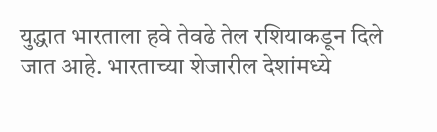युद्धात भारताला हवे तेवढे तेल रशियाकडून दिले जात आहे. भारताच्या शेजारील देशांमध्ये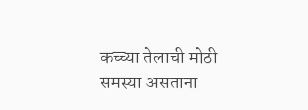कच्च्या तेलाची मोठी समस्या असताना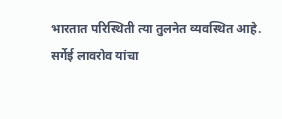भारतात परिस्थिती त्या तुलनेत व्यवस्थित आहे. सर्गेई लावरोव यांचा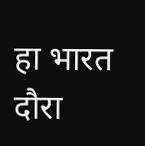हा भारत दौरा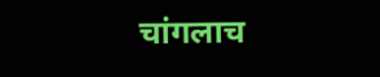चांगलाच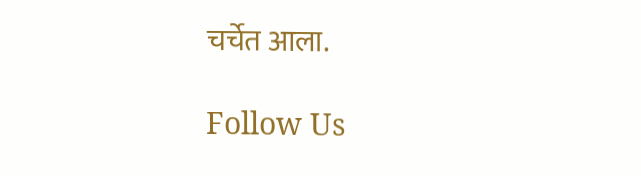चर्चेत आला.

Follow Us